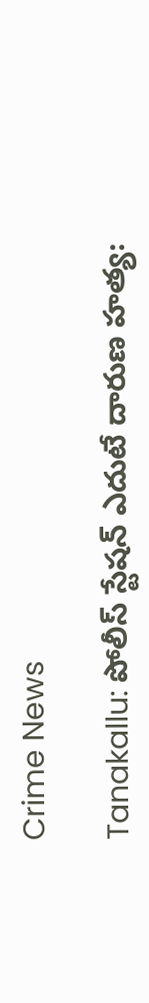Crime News

Tanakallu: పోలీస్ స్టేషన్ ఎదుటే దారుణ హత్య: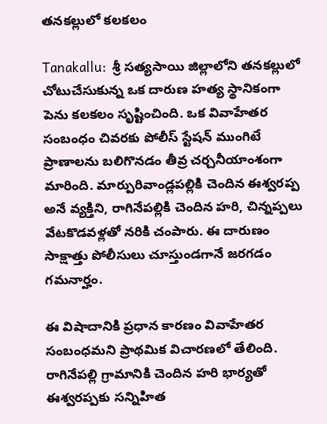తనకల్లులో కలకలం

Tanakallu:  శ్రీ సత్యసాయి జిల్లాలోని తనకల్లులో చోటుచేసుకున్న ఒక దారుణ హత్య స్థానికంగా పెను కలకలం సృష్టించింది. ఒక వివాహేతర సంబంధం చివరకు పోలీస్ స్టేషన్ ముంగిటే ప్రాణాలను బలిగొనడం తీవ్ర చర్చనీయాంశంగా మారింది. మార్పురివాండ్లపల్లికి చెందిన ఈశ్వరప్ప అనే వ్యక్తిని, రాగినేపల్లికి చెందిన హరి, చిన్నప్పలు వేటకొడవళ్లతో నరికి చంపారు. ఈ దారుణం సాక్షాత్తు పోలీసులు చూస్తుండగానే జరగడం గమనార్హం.

ఈ విషాదానికి ప్రధాన కారణం వివాహేతర సంబంధమని ప్రాథమిక విచారణలో తేలింది. రాగినేపల్లి గ్రామానికి చెందిన హరి భార్యతో ఈశ్వరప్పకు సన్నిహిత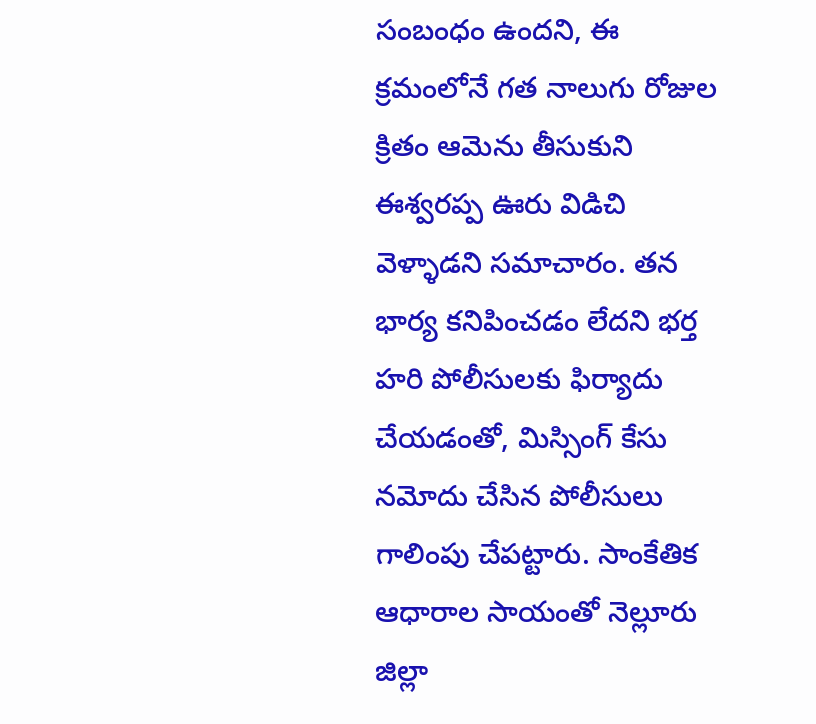సంబంధం ఉందని, ఈ క్రమంలోనే గత నాలుగు రోజుల క్రితం ఆమెను తీసుకుని ఈశ్వరప్ప ఊరు విడిచి వెళ్ళాడని సమాచారం. తన భార్య కనిపించడం లేదని భర్త హరి పోలీసులకు ఫిర్యాదు చేయడంతో, మిస్సింగ్ కేసు నమోదు చేసిన పోలీసులు గాలింపు చేపట్టారు. సాంకేతిక ఆధారాల సాయంతో నెల్లూరు జిల్లా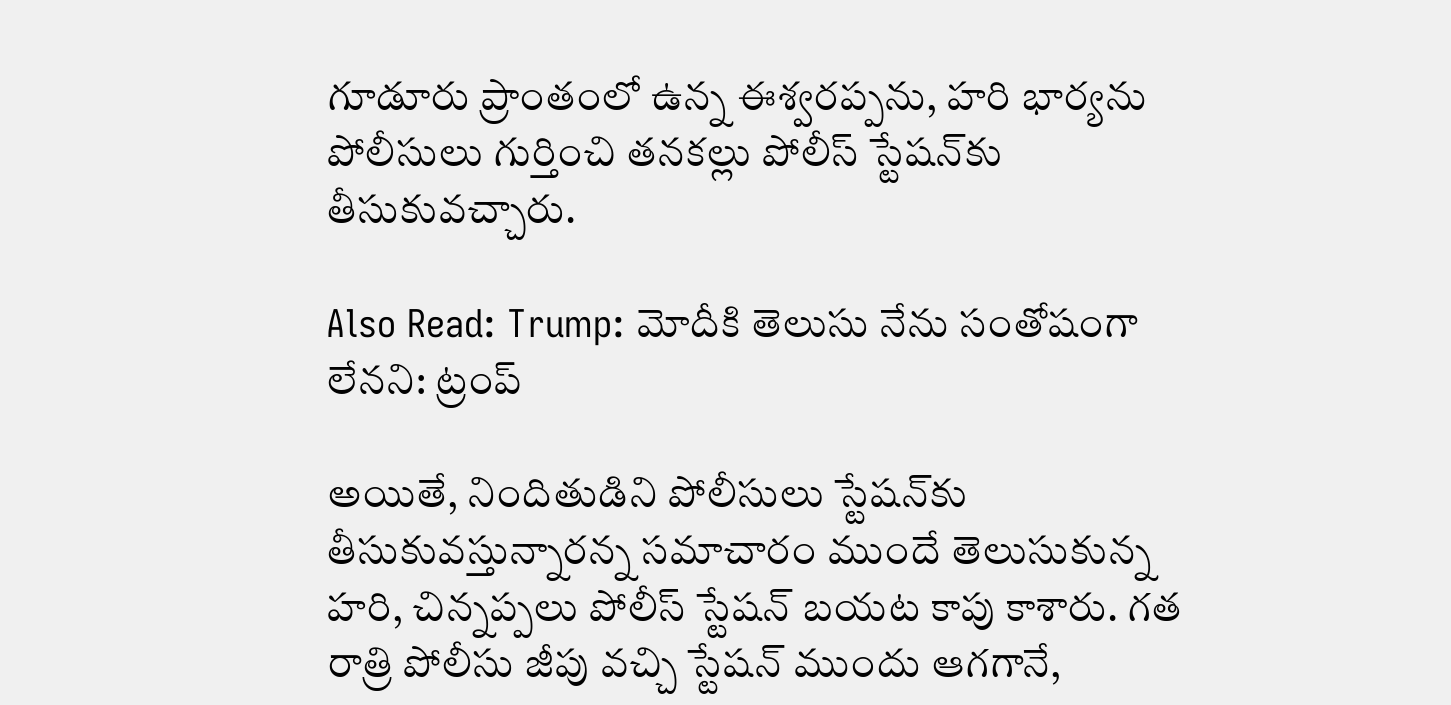గూడూరు ప్రాంతంలో ఉన్న ఈశ్వరప్పను, హరి భార్యను పోలీసులు గుర్తించి తనకల్లు పోలీస్ స్టేషన్‌కు తీసుకువచ్చారు.

Also Read: Trump: మోదీకి తెలుసు నేను సంతోషంగా లేనని: ట్రంప్

అయితే, నిందితుడిని పోలీసులు స్టేషన్‌కు తీసుకువస్తున్నారన్న సమాచారం ముందే తెలుసుకున్న హరి, చిన్నప్పలు పోలీస్ స్టేషన్ బయట కాపు కాశారు. గత రాత్రి పోలీసు జీపు వచ్చి స్టేషన్ ముందు ఆగగానే,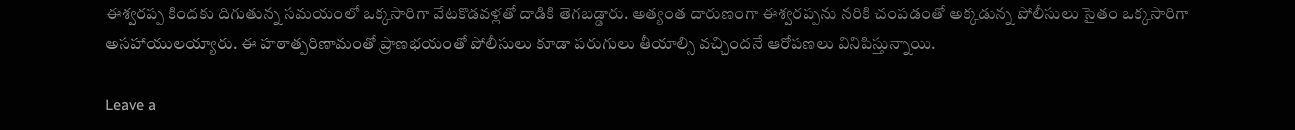ఈశ్వరప్ప కిందకు దిగుతున్న సమయంలో ఒక్కసారిగా వేటకొడవళ్లతో దాడికి తెగబడ్డారు. అత్యంత దారుణంగా ఈశ్వరప్పను నరికి చంపడంతో అక్కడున్న పోలీసులు సైతం ఒక్కసారిగా అసహాయులయ్యారు. ఈ హఠాత్పరిణామంతో ప్రాణభయంతో పోలీసులు కూడా పరుగులు తీయాల్సి వచ్చిందనే ఆరోపణలు వినిపిస్తున్నాయి.

Leave a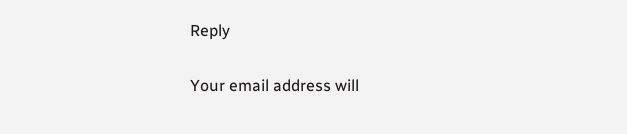Reply

Your email address will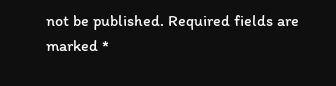not be published. Required fields are marked *